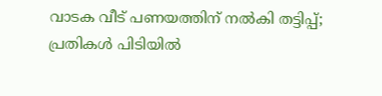വാടക വീട് പണയത്തിന് നല്‍കി തട്ടിപ്പ്; പ്രതികള്‍ പിടിയില്‍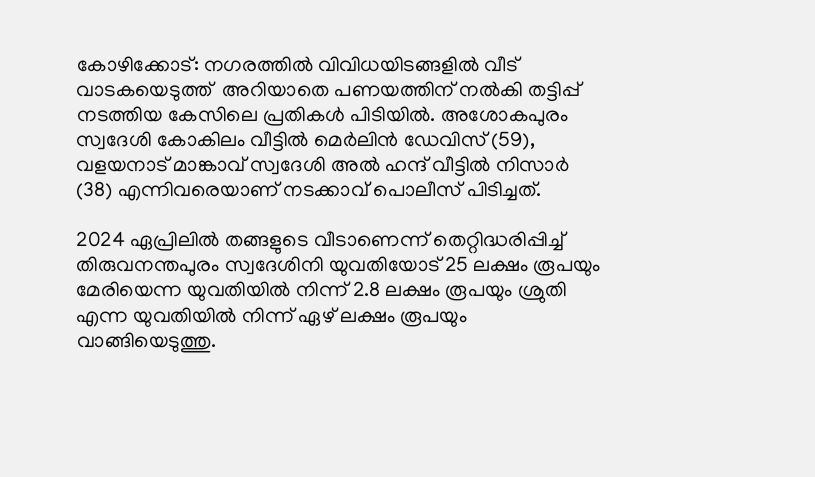കോഴിക്കോട്: നഗരത്തില്‍ വിവിധയിടങ്ങളില്‍ വീട് വാടകയെടുത്ത്  അറിയാതെ പണയത്തിന് നല്‍കി തട്ടിപ്പ് നടത്തിയ കേസിലെ പ്രതികള്‍ പിടിയില്‍. അശോകപുരം സ്വദേശി കോകിലം വീട്ടില്‍ മെര്‍ലിന്‍ ഡേവിസ് (59), വളയനാട് മാങ്കാവ് സ്വദേശി അല്‍ ഹന്ദ് വീട്ടില്‍ നിസാര്‍ (38) എന്നിവരെയാണ് നടക്കാവ് പൊലീസ് പിടിച്ചത്.

2024 ഏപ്രിലില്‍ തങ്ങളുടെ വീടാണെന്ന് തെറ്റിദ്ധരിപ്പിച്ച് തിരുവനന്തപുരം സ്വദേശിനി യുവതിയോട് 25 ലക്ഷം രൂപയും മേരിയെന്ന യുവതിയില്‍ നിന്ന് 2.8 ലക്ഷം രൂപയും ശ്രുതി എന്ന യുവതിയില്‍ നിന്ന് ഏഴ് ലക്ഷം രൂപയും വാങ്ങിയെടുത്തു.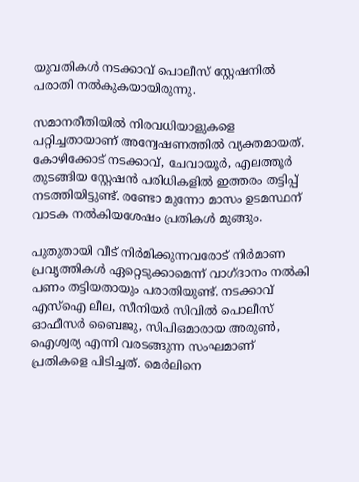യുവതികള്‍ നടക്കാവ് പൊലീസ് സ്റ്റേഷനില്‍ പരാതി നല്‍കുകയായിരുന്നു.

സമാനരീതിയില്‍ നിരവധിയാളുകളെ പറ്റിച്ചതായാണ് അന്വേഷണത്തില്‍ വ്യക്തമായത്. കോഴിക്കോട് നടക്കാവ്, ചേവായൂര്‍, എലത്തൂര്‍ തുടങ്ങിയ സ്റ്റേഷന്‍ പരിധികളില്‍ ഇത്തരം തട്ടിപ്പ് നടത്തിയിട്ടുണ്ട്. രണ്ടോ മുന്നോ മാസം ഉടമസ്ഥന് വാടക നല്‍കിയശേഷം പ്രതികള്‍ മുങ്ങും.

പുതുതായി വീട് നിര്‍മിക്കുന്നവരോട് നിര്‍മാണ പ്രവൃത്തികള്‍ ഏറ്റെടുക്കാമെന്ന് വാഗ്ദാനം നല്‍കി പണം തട്ടിയതായും പരാതിയുണ്ട്. നടക്കാവ് എസ്‌ഐ ലീല, സീനിയര്‍ സിവില്‍ പൊലീസ് ഓഫീസര്‍ ബൈജു, സിപിഒമാരായ അരുണ്‍, ഐശ്വര്യ എന്നി വരടങ്ങുന്ന സംഘമാണ് പ്രതികളെ പിടിച്ചത്. മെര്‍ലിനെ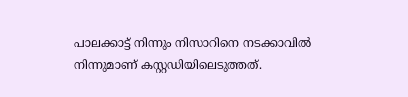പാലക്കാട്ട് നിന്നും നിസാറിനെ നടക്കാവില്‍ നിന്നുമാണ് കസ്റ്റഡിയിലെടുത്തത്.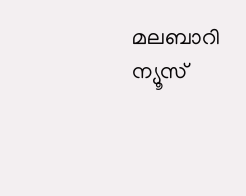മലബാറി ന്യൂസ്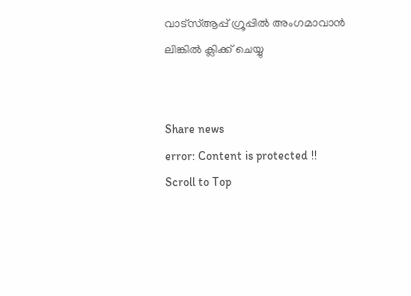വാട്‌സ്ആപ്പ് ഗ്രൂപ്പില്‍ അംഗമാവാന്‍
ലിങ്കില്‍ ക്ലിക്ക് ചെയ്യു


Share news
error: Content is protected !!
Scroll to Top